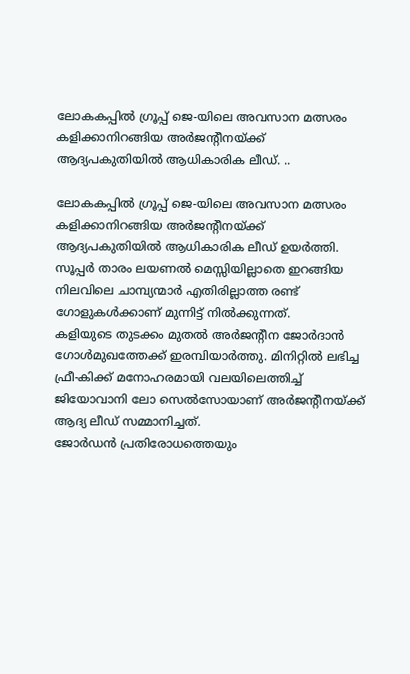ലോകകപ്പിൽ ഗ്രൂപ്പ് ജെ-യിലെ അവസാന മത്സരം കളിക്കാനിറങ്ങിയ അർജന്റീനയ്ക്ക് ആദ്യപകുതിയിൽ ആധികാരിക ലീഡ്. ..

ലോകകപ്പിൽ ഗ്രൂപ്പ് ജെ-യിലെ അവസാന മത്സരം കളിക്കാനിറങ്ങിയ അർജന്റീനയ്ക്ക് ആദ്യപകുതിയിൽ ആധികാരിക ലീഡ് ഉയർത്തി. സൂപ്പർ താരം ലയണൽ മെസ്സിയില്ലാതെ ഇറങ്ങിയ നിലവിലെ ചാമ്പ്യന്മാർ എതിരില്ലാത്ത രണ്ട് ഗോളുകൾക്കാണ് മുന്നിട്ട് നിൽക്കുന്നത്.
കളിയുടെ തുടക്കം മുതൽ അർജന്റീന ജോർദാൻ ഗോൾമുഖത്തേക്ക് ഇരമ്പിയാർത്തു. മിനിറ്റിൽ ലഭിച്ച ഫ്രീ-കിക്ക് മനോഹരമായി വലയിലെത്തിച്ച് ജിയോവാനി ലോ സെൽസോയാണ് അർജന്റീനയ്ക്ക് ആദ്യ ലീഡ് സമ്മാനിച്ചത്.
ജോർഡൻ പ്രതിരോധത്തെയും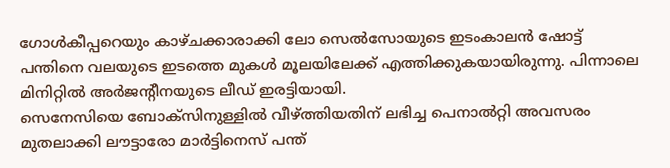ഗോൾകീപ്പറെയും കാഴ്ചക്കാരാക്കി ലോ സെൽസോയുടെ ഇടംകാലൻ ഷോട്ട് പന്തിനെ വലയുടെ ഇടത്തെ മുകൾ മൂലയിലേക്ക് എത്തിക്കുകയായിരുന്നു. പിന്നാലെ മിനിറ്റിൽ അർജന്റീനയുടെ ലീഡ് ഇരട്ടിയായി.
സെനേസിയെ ബോക്സിനുള്ളിൽ വീഴ്ത്തിയതിന് ലഭിച്ച പെനാൽറ്റി അവസരം മുതലാക്കി ലൗട്ടാരോ മാർട്ടിനെസ് പന്ത്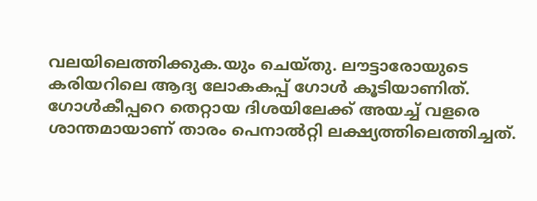വലയിലെത്തിക്കുക.യും ചെയ്തു. ലൗട്ടാരോയുടെ കരിയറിലെ ആദ്യ ലോകകപ്പ് ഗോൾ കൂടിയാണിത്. ഗോൾകീപ്പറെ തെറ്റായ ദിശയിലേക്ക് അയച്ച് വളരെ ശാന്തമായാണ് താരം പെനാൽറ്റി ലക്ഷ്യത്തിലെത്തിച്ചത്.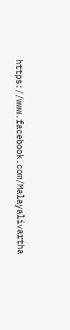https://www.facebook.com/Malayalivartha